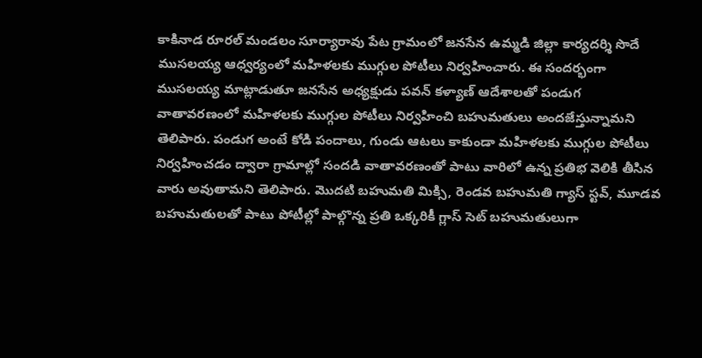కాకినాడ రూరల్ మండలం సూర్యారావు పేట గ్రామంలో జనసేన ఉమ్మడి జిల్లా కార్యదర్శి సొదే ముసలయ్య ఆధ్వర్యంలో మహిళలకు ముగ్గుల పోటీలు నిర్వహించారు. ఈ సందర్భంగా ముసలయ్య మాట్లాడుతూ జనసేన అధ్యక్షుడు పవన్ కళ్యాణ్ ఆదేశాలతో పండుగ వాతావరణంలో మహిళలకు ముగ్గుల పోటీలు నిర్వహించి బహుమతులు అందజేస్తున్నామని తెలిపారు. పండుగ అంటే కోడి పందాలు, గుండు ఆటలు కాకుండా మహిళలకు ముగ్గుల పోటీలు నిర్వహించడం ద్వారా గ్రామాల్లో సందడి వాతావరణంతో పాటు వారిలో ఉన్న ప్రతిభ వెలికి తీసిన వారు అవుతామని తెలిపారు. మొదటి బహుమతి మిక్సి, రెండవ బహుమతి గ్యాస్ స్టవ్, మూడవ బహుమతులతో పాటు పోటీల్లో పాల్గొన్న ప్రతి ఒక్కరికీ గ్లాస్ సెట్ బహుమతులుగా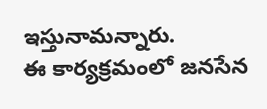ఇస్తునామన్నారు.
ఈ కార్యక్రమంలో జనసేన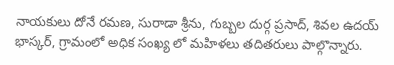నాయకులు దోనే రమణ, సురాడా శ్రీను, గుబ్బల దుర్గ ప్రసాద్, శివల ఉదయ్ భాస్కర్, గ్రామంలో అధిక సంఖ్య లో మహిళలు తదితరులు పాల్గొన్నారు.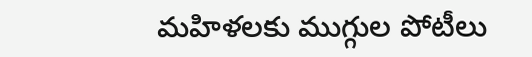మహిళలకు ముగ్గుల పోటీలు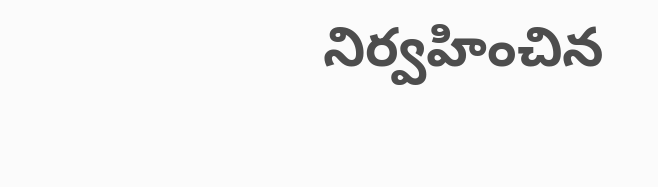నిర్వహించిన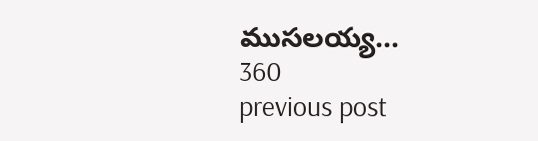ముసలయ్య…
360
previous post